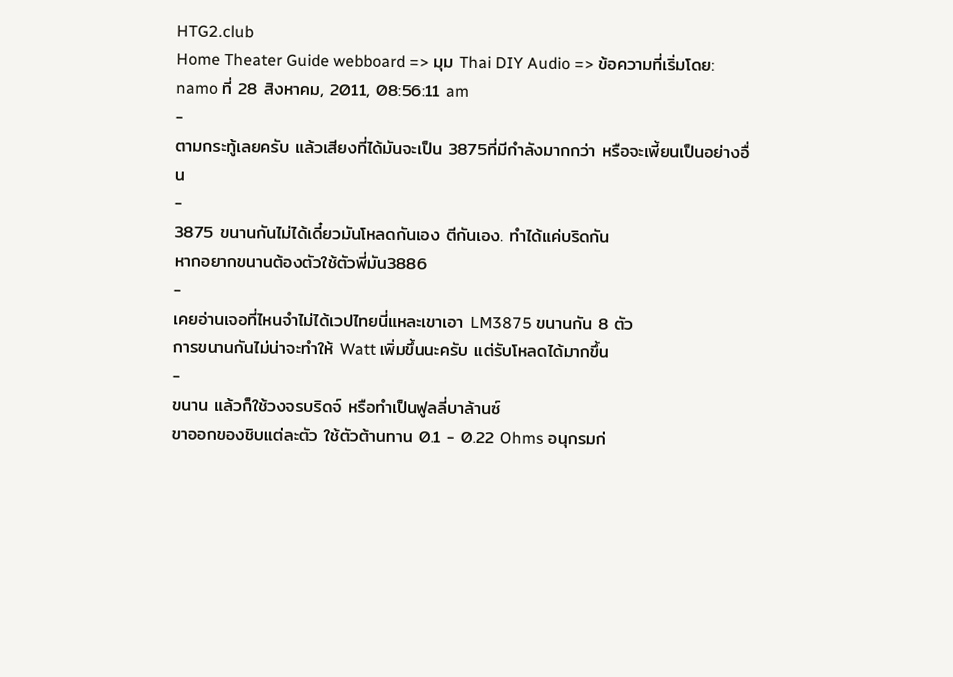HTG2.club
Home Theater Guide webboard => มุม Thai DIY Audio => ข้อความที่เริ่มโดย: namo ที่ 28 สิงหาคม, 2011, 08:56:11 am
-
ตามกระทู้เลยครับ แล้วเสียงที่ได้มันจะเป็น 3875ที่มีกำลังมากกว่า หรือจะเพี้ยนเป็นอย่างอื่น
-
3875 ขนานกันไม่ได้เดี๋ยวมันโหลดกันเอง ตีกันเอง. ทำได้แค่บริดกัน
หากอยากขนานต้องตัวใช้ตัวพี่มัน3886
-
เคยอ่านเจอที่ไหนจำไม่ได้เวปไทยนี่แหละเขาเอา LM3875 ขนานกัน 8 ตัว
การขนานกันไม่น่าจะทำให้ Watt เพิ่มขึ้นนะครับ แต่รับโหลดได้มากขึ้น
-
ขนาน แล้วก็ใช้วงจรบริดจ์ หรือทำเป็นฟูลลี่บาล้านซ์
ขาออกของชิบแต่ละตัว ใช้ตัวต้านทาน 0.1 - 0.22 Ohms อนุกรมก่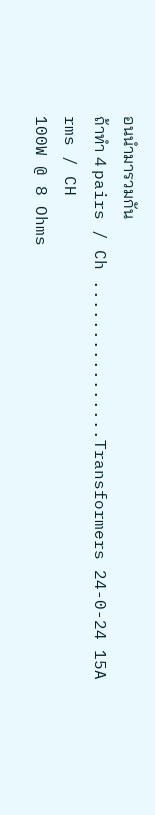อนนำมารวมกัน
ถ้าทำ 4 pairs / Ch ................Transformers 24-0-24 15A rms / CH
100W @ 8 Ohms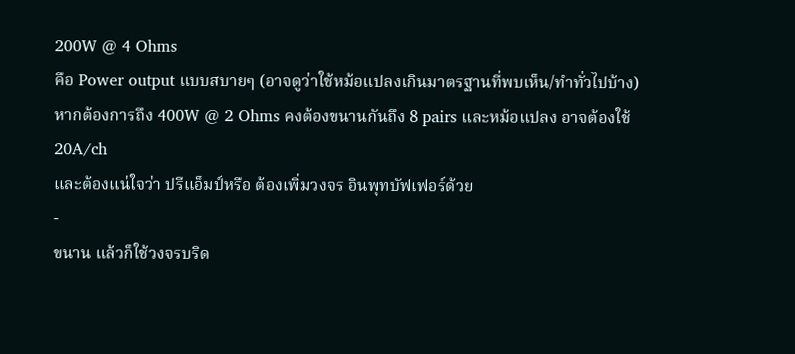200W @ 4 Ohms
คือ Power output แบบสบายๆ (อาจดูว่าใช้หม้อแปลงเกินมาตรฐานที่พบเห็น/ทำทั่วไปบ้าง)
หากต้องการถึง 400W @ 2 Ohms คงต้องขนานกันถึง 8 pairs และหม้อแปลง อาจต้องใช้ 20A/ch
และต้องแน่ใจว่า ปรีแอ็มป์หรือ ต้องเพิ่มวงจร อินพุทบัฟเฟอร์ด้วย
-
ขนาน แล้วก็ใช้วงจรบริด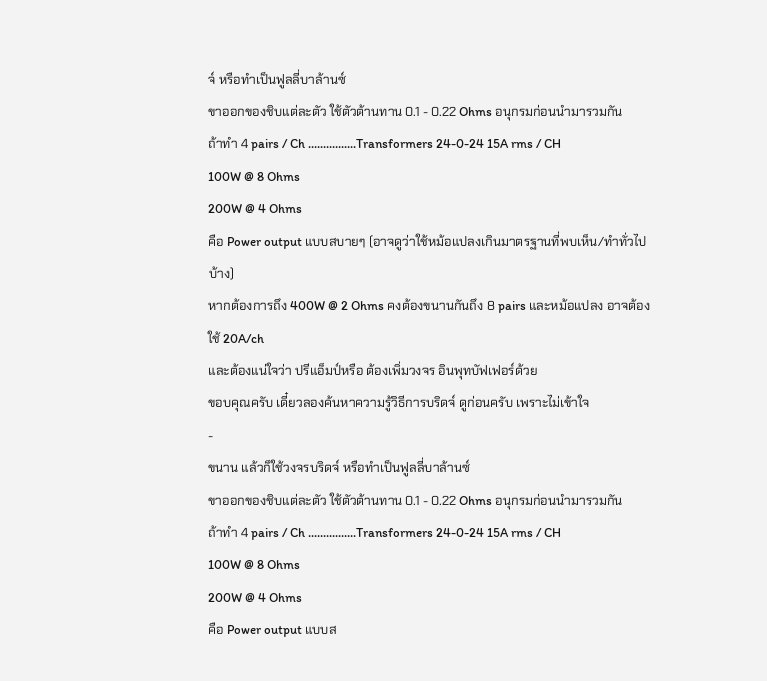จ์ หรือทำเป็นฟูลลี่บาล้านซ์
ขาออกของชิบแต่ละตัว ใช้ตัวต้านทาน 0.1 - 0.22 Ohms อนุกรมก่อนนำมารวมกัน
ถ้าทำ 4 pairs / Ch ................Transformers 24-0-24 15A rms / CH
100W @ 8 Ohms
200W @ 4 Ohms
คือ Power output แบบสบายๆ (อาจดูว่าใช้หม้อแปลงเกินมาตรฐานที่พบเห็น/ทำทั่วไปบ้าง)
หากต้องการถึง 400W @ 2 Ohms คงต้องขนานกันถึง 8 pairs และหม้อแปลง อาจต้องใช้ 20A/ch
และต้องแน่ใจว่า ปรีแอ็มป์หรือ ต้องเพิ่มวงจร อินพุทบัฟเฟอร์ด้วย
ขอบคุณครับ เดี๋ยวลองค้นหาความรู้วิธีการบริดจ์ ดูก่อนครับ เพราะไม่เข้าใจ
-
ขนาน แล้วก็ใช้วงจรบริดจ์ หรือทำเป็นฟูลลี่บาล้านซ์
ขาออกของชิบแต่ละตัว ใช้ตัวต้านทาน 0.1 - 0.22 Ohms อนุกรมก่อนนำมารวมกัน
ถ้าทำ 4 pairs / Ch ................Transformers 24-0-24 15A rms / CH
100W @ 8 Ohms
200W @ 4 Ohms
คือ Power output แบบส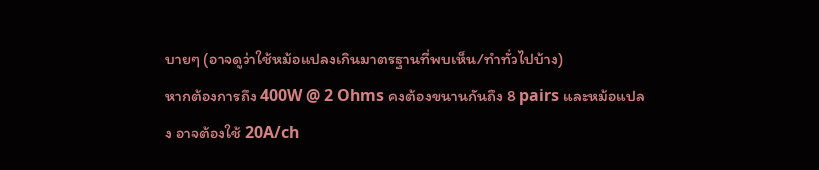บายๆ (อาจดูว่าใช้หม้อแปลงเกินมาตรฐานที่พบเห็น/ทำทั่วไปบ้าง)
หากต้องการถึง 400W @ 2 Ohms คงต้องขนานกันถึง 8 pairs และหม้อแปลง อาจต้องใช้ 20A/ch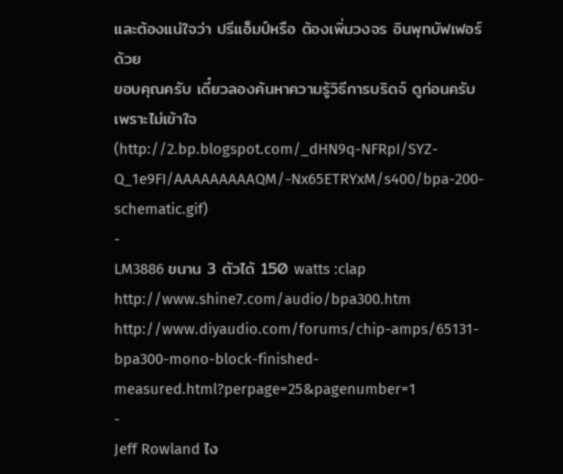และต้องแน่ใจว่า ปรีแอ็มป์หรือ ต้องเพิ่มวงจร อินพุทบัฟเฟอร์ด้วย
ขอบคุณครับ เดี๋ยวลองค้นหาความรู้วิธีการบริดจ์ ดูก่อนครับ เพราะไม่เข้าใจ
(http://2.bp.blogspot.com/_dHN9q-NFRpI/SYZ-Q_1e9FI/AAAAAAAAAQM/-Nx65ETRYxM/s400/bpa-200-schematic.gif)
-
LM3886 ขนาน 3 ตัวได้ 150 watts :clap
http://www.shine7.com/audio/bpa300.htm
http://www.diyaudio.com/forums/chip-amps/65131-bpa300-mono-block-finished-measured.html?perpage=25&pagenumber=1
-
Jeff Rowland ไง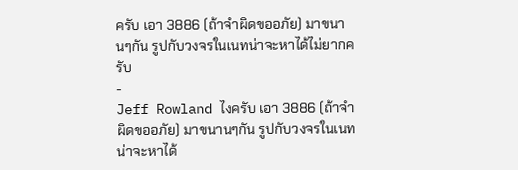ครับ เอา 3886 (ถ้าจำผิดขออภัย) มาขนานๆกัน รูปกับวงจรในเนทน่าจะหาได้ไม่ยากครับ
-
Jeff Rowland ไงครับ เอา 3886 (ถ้าจำผิดขออภัย) มาขนานๆกัน รูปกับวงจรในเนทน่าจะหาได้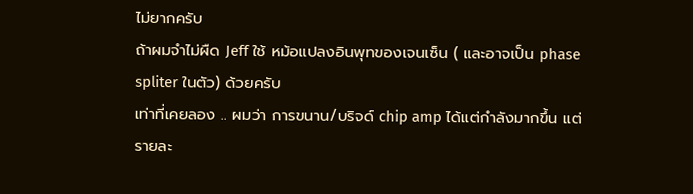ไม่ยากครับ
ถ้าผมจำไม่ผืด Jeff ใช้ หม้อแปลงอินพุทของเจนเซ็น ( และอาจเป็น phase spliter ในตัว) ด้วยครับ
เท่าที่เคยลอง .. ผมว่า การขนาน/บริจด์ chip amp ได้แต่กำลังมากขึ้น แต่รายละ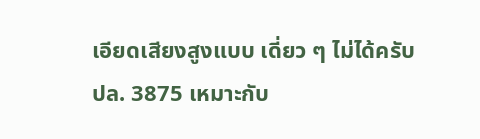เอียดเสียงสูงแบบ เดี่ยว ๆ ไม่ได้ครับ
ปล. 3875 เหมาะกับ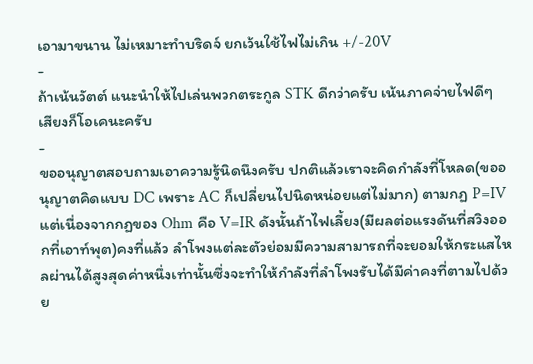เอามาขนาน ไม่เหมาะทำบริดจ์ ยกเว้นใช้ไฟไม่เกิน +/-20V
-
ถ้าเน้นวัตต์ แนะนำให้ไปเล่นพวกตระกูล STK ดีกว่าครับ เน้นภาคจ่ายไฟดีๆ เสียงก็โอเคนะครับ
-
ขออนุญาตสอบถามเอาความรู้นิดนึงครับ ปกติแล้วเราจะคิดกำลังที่โหลด(ขออนุญาตคิดแบบ DC เพราะ AC ก็เปลี่ยนไปนิดหน่อยแต่ไม่มาก) ตามกฏ P=IV แต่เนื่องจากกฏของ Ohm คือ V=IR ดังนั้นถ้าไฟเลี้ยง(มีผลต่อแรงดันที่สวิงออกที่เอาท์พุต)คงที่แล้ว ลำโพงแต่ละตัวย่อมมีความสามารถที่จะยอมให้กระแสไหลผ่านได้สูงสุดค่าหนึ่งเท่านั้นซึ่งจะทำให้กำลังที่ลำโพงรับได้มีค่าคงที่ตามไปด้วย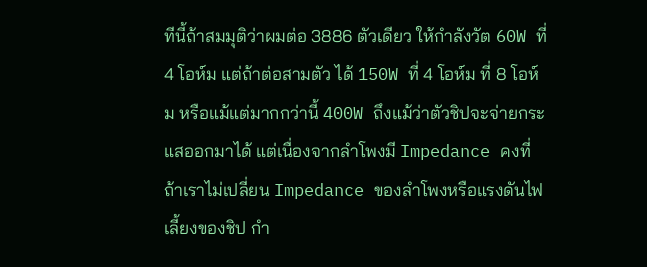ทีนี้ถ้าสมมุติว่าผมต่อ 3886 ตัวเดียว ให้กำลังวัต 60W ที่ 4 โอห์ม แต่ถ้าต่อสามตัว ได้ 150W ที่ 4 โอห์ม ที่ 8 โอห์ม หรือแม้แต่มากกว่านี้ 400W ถึงแม้ว่าตัวชิปจะจ่ายกระแสออกมาได้ แต่เนื่องจากลำโพงมี Impedance คงที่ ถ้าเราไม่เปลี่ยน Impedance ของลำโพงหรือแรงดันไฟเลี้ยงของชิป กำ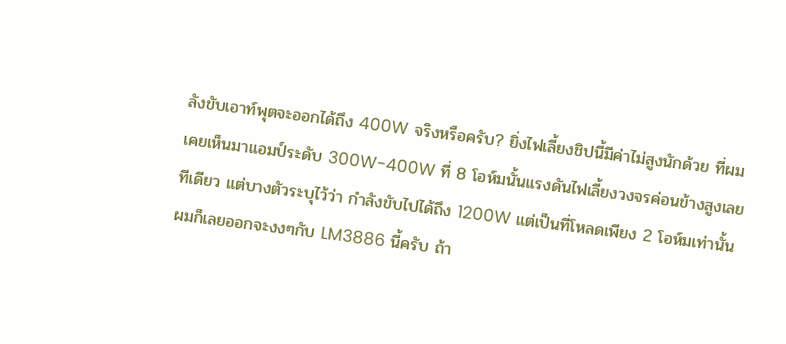ลังขับเอาท์พุตจะออกได้ถึง 400W จริงหรือครับ? ยิ่งไฟเลี้ยงชิปนี้มีค่าไม่สูงนักด้วย ที่ผมเคยเห็นมาแอมป์ระดับ 300W-400W ที่ 8 โอห์มนั้นแรงดันไฟเลี้ยงวงจรค่อนข้างสูงเลยทีเดียว แต่บางตัวระบุไว้ว่า กำลังขับไปได้ถึง 1200W แต่เป็นที่โหลดเพียง 2 โอห์มเท่านั้น ผมก็เลยออกจะงงๆกับ LM3886 นี้ครับ ถ้า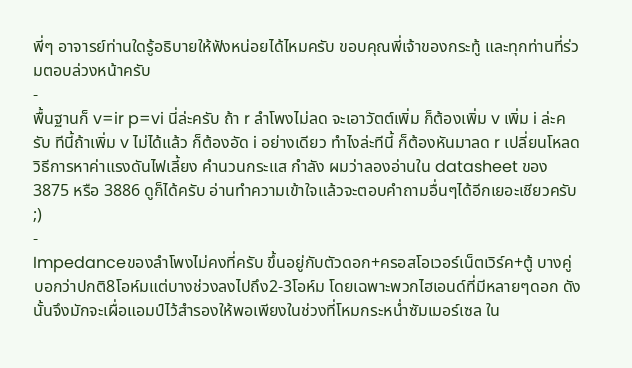พี่ๆ อาจารย์ท่านใดรู้อธิบายให้ฟังหน่อยได้ไหมครับ ขอบคุณพี่เจ้าของกระทู้ และทุกท่านที่ร่วมตอบล่วงหน้าครับ
-
พื้นฐานก็ v=ir p=vi นี่ล่ะครับ ถ้า r ลำโพงไม่ลด จะเอาวัตต์เพิ่ม ก็ต้องเพิ่ม v เพิ่ม i ล่ะครับ ทีนี้ถ้าเพิ่ม v ไม่ได้แล้ว ก็ต้องอัด i อย่างเดียว ทำไงล่ะทีนี้ ก็ต้องหันมาลด r เปลี่ยนโหลด
วิธีการหาค่าแรงดันไฟเลี้ยง คำนวนกระแส กำลัง ผมว่าลองอ่านใน datasheet ของ 3875 หรือ 3886 ดูก็ได้ครับ อ่านทำความเข้าใจแล้วจะตอบคำถามอื่นๆได้อีกเยอะเชียวครับ ;)
-
Impedanceของลำโพงไม่คงที่ครับ ขึ้นอยู่กับตัวดอก+ครอสโอเวอร์เน็ตเวิร์ค+ตู้ บางคู่บอกว่าปกติ8โอห์มแต่บางช่วงลงไปถึง2-3โอห์ม โดยเฉพาะพวกไฮเอนด์ที่มีหลายๆดอก ดังนั้นจึงมักจะเผื่อแอมป์ไว้สำรองให้พอเพียงในช่วงที่โหมกระหน่ำซัมเมอร์เซล ใน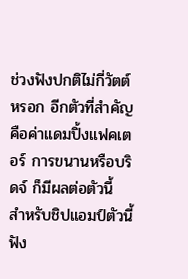ช่วงฟังปกติไม่กี่วัตต์หรอก อีกตัวที่สำคัญคือค่าแดมปิ้งแฟคเตอร์ การขนานหรือบริดจ์ ก็มีผลต่อตัวนี้
สำหรับชิปแอมป์ตัวนี้ฟัง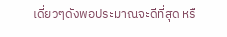เดี่ยวๆดังพอประมาณจะดีที่สุด หรื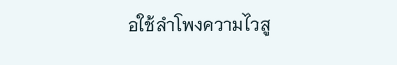อใช้ลำโพงความไวสู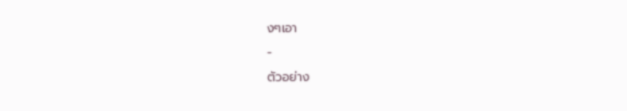งๆเอา
-
ตัวอย่าง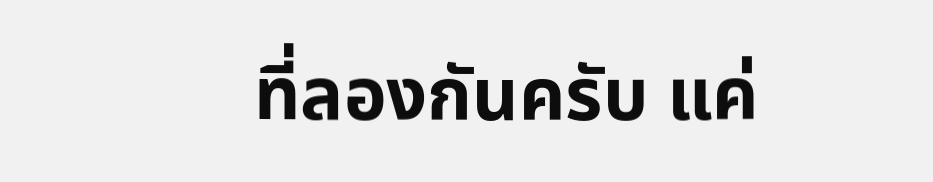ที่ลองกันครับ แค่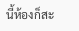นี้ห้องก็สะ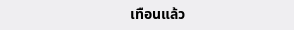เทือนแล้ว